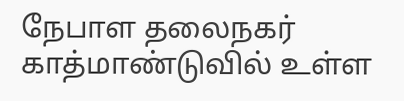நேபாள தலைநகர் காத்மாண்டுவில் உள்ள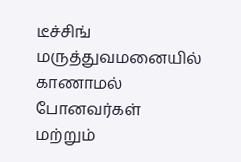டீச்சிங் மருத்துவமனையில் காணாமல் போனவர்கள் மற்றும்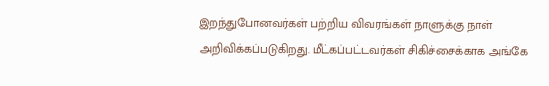இறந்துபோனவர்கள் பற்றிய விவரங்கள் நாளுக்கு நாள் அறிவிக்கப்படுகிறது. மீட்கப்பட்டவர்கள் சிகிச்சைக்காக அங்கே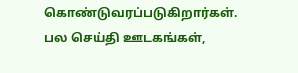கொண்டுவரப்படுகிறார்கள். பல செய்தி ஊடகங்கள்,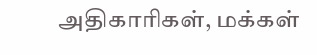அதிகாரிகள், மக்கள்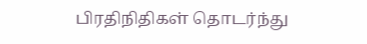பிரதிநிதிகள் தொடர்ந்து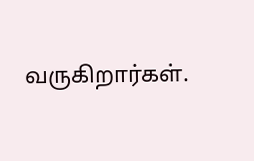வருகிறார்கள்.